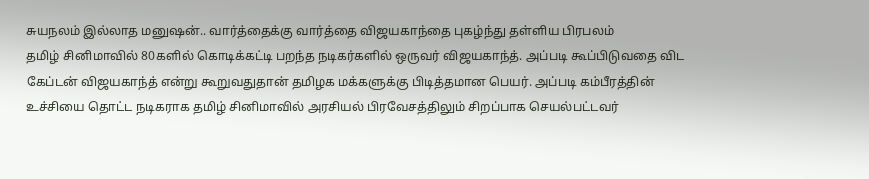சுயநலம் இல்லாத மனுஷன்.. வார்த்தைக்கு வார்த்தை விஜயகாந்தை புகழ்ந்து தள்ளிய பிரபலம்
தமிழ் சினிமாவில் 80களில் கொடிக்கட்டி பறந்த நடிகர்களில் ஒருவர் விஜயகாந்த். அப்படி கூப்பிடுவதை விட கேப்டன் விஜயகாந்த் என்று கூறுவதுதான் தமிழக மக்களுக்கு பிடித்தமான பெயர். அப்படி கம்பீரத்தின் உச்சியை தொட்ட நடிகராக தமிழ் சினிமாவில் அரசியல் பிரவேசத்திலும் சிறப்பாக செயல்பட்டவர்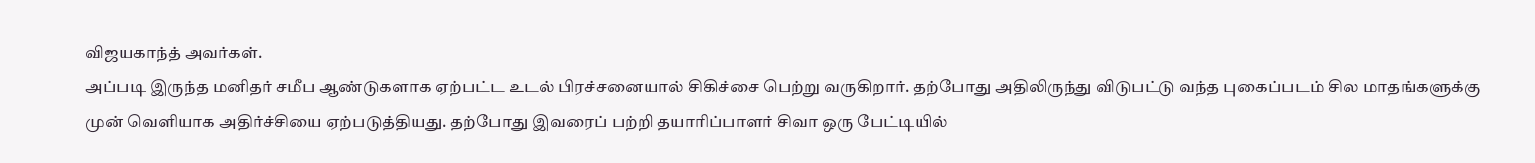விஜயகாந்த் அவர்கள்.
அப்படி இருந்த மனிதர் சமீப ஆண்டுகளாக ஏற்பட்ட உடல் பிரச்சனையால் சிகிச்சை பெற்று வருகிறார். தற்போது அதிலிருந்து விடுபட்டு வந்த புகைப்படம் சில மாதங்களுக்கு முன் வெளியாக அதிர்ச்சியை ஏற்படுத்தியது. தற்போது இவரைப் பற்றி தயாரிப்பாளர் சிவா ஒரு பேட்டியில்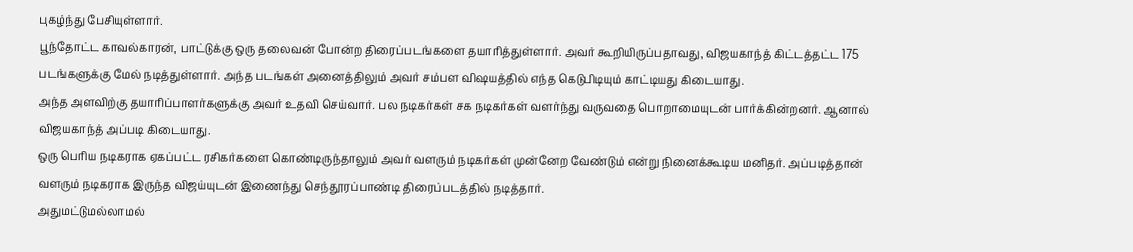புகழ்ந்து பேசியுள்ளார்.
பூந்தோட்ட காவல்காரன், பாட்டுக்கு ஒரு தலைவன் போன்ற திரைப்படங்களை தயாரித்துள்ளார். அவர் கூறியிருப்பதாவது, விஜயகாந்த் கிட்டத்தட்ட 175 படங்களுக்கு மேல் நடித்துள்ளார். அந்த படங்கள் அனைத்திலும் அவர் சம்பள விஷயத்தில் எந்த கெடுபிடியும் காட்டியது கிடையாது.
அந்த அளவிற்கு தயாரிப்பாளர்களுக்கு அவர் உதவி செய்வார். பல நடிகர்கள் சக நடிகர்கள் வளர்ந்து வருவதை பொறாமையுடன் பார்க்கின்றனர். ஆனால் விஜயகாந்த் அப்படி கிடையாது.
ஒரு பெரிய நடிகராக ஏகப்பட்ட ரசிகர்களை கொண்டிருந்தாலும் அவர் வளரும் நடிகர்கள் முன்னேற வேண்டும் என்று நினைக்கூடிய மனிதர். அப்படித்தான் வளரும் நடிகராக இருந்த விஜய்யுடன் இணைந்து செந்தூரப்பாண்டி திரைப்படத்தில் நடித்தார்.
அதுமட்டுமல்லாமல்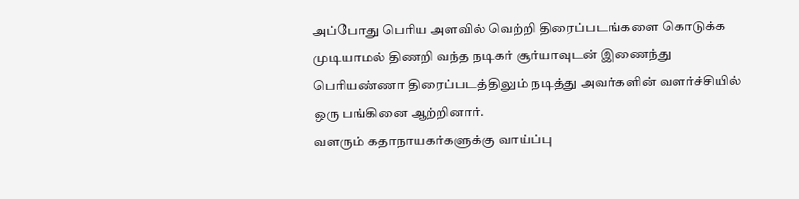அப்போது பெரிய அளவில் வெற்றி திரைப்படங்களை கொடுக்க முடியாமல் திணறி வந்த நடிகர் சூர்யாவுடன் இணைந்து பெரியண்ணா திரைப்படத்திலும் நடித்து அவர்களின் வளர்ச்சியில் ஒரு பங்கினை ஆற்றினார்.
வளரும் கதாநாயகர்களுக்கு வாய்ப்பு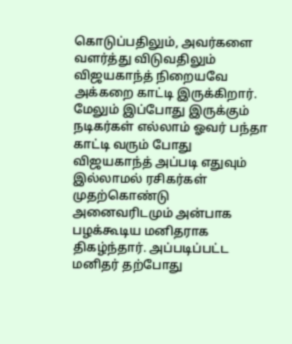கொடுப்பதிலும், அவர்களை வளர்த்து விடுவதிலும் விஜயகாந்த் நிறையவே அக்கறை காட்டி இருக்கிறார்.
மேலும் இப்போது இருக்கும் நடிகர்கள் எல்லாம் ஓவர் பந்தா காட்டி வரும் போது விஜயகாந்த் அப்படி எதுவும் இல்லாமல் ரசிகர்கள் முதற்கொண்டு அனைவரிடமும் அன்பாக பழக்கூடிய மனிதராக திகழ்ந்தார். அப்படிப்பட்ட மனிதர் தற்போது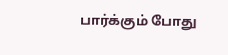பார்க்கும் போது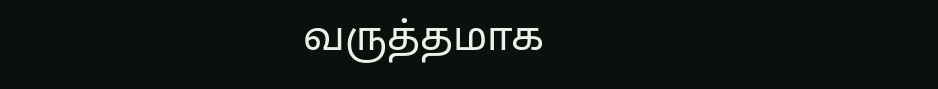வருத்தமாக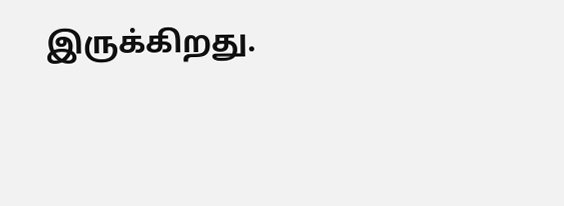இருக்கிறது.